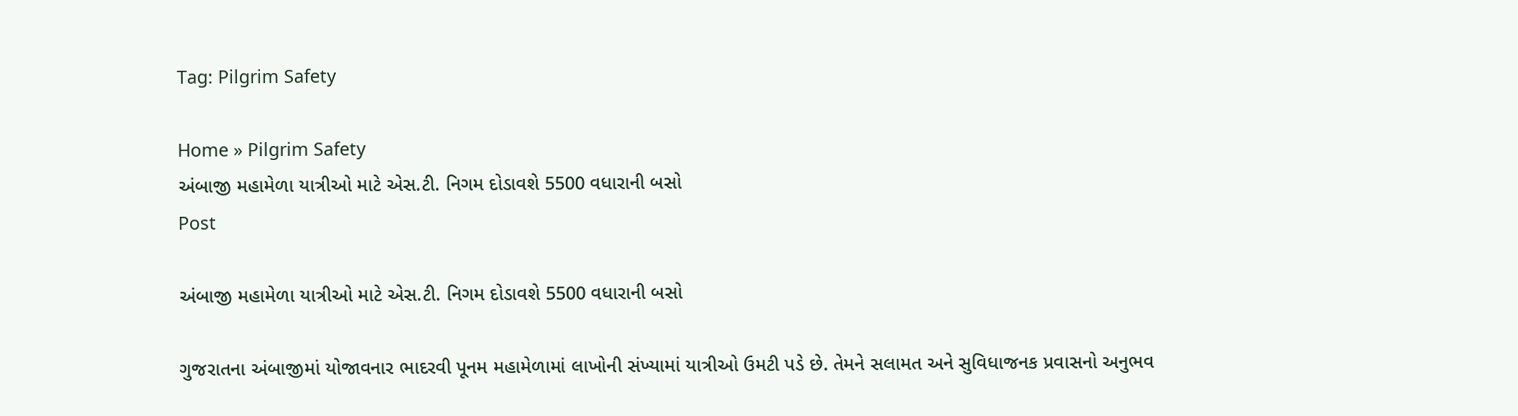Tag: Pilgrim Safety

Home » Pilgrim Safety
અંબાજી મહામેળા યાત્રીઓ માટે એસ.ટી. નિગમ દોડાવશે 5500 વધારાની બસો
Post

અંબાજી મહામેળા યાત્રીઓ માટે એસ.ટી. નિગમ દોડાવશે 5500 વધારાની બસો

ગુજરાતના અંબાજીમાં યોજાવનાર ભાદરવી પૂનમ મહામેળામાં લાખોની સંખ્યામાં યાત્રીઓ ઉમટી પડે છે. તેમને સલામત અને સુવિધાજનક પ્રવાસનો અનુભવ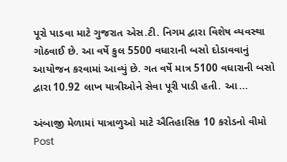પૂરો પાડવા માટે ગુજરાત એસ.ટી. નિગમ દ્વારા વિશેષ વ્યવસ્થા ગોઠવાઈ છે. આ વર્ષે કુલ 5500 વધારાની બસો દોડાવવાનું આયોજન કરવામાં આવ્યું છે. ગત વર્ષે માત્ર 5100 વધારાની બસો દ્વારા 10.92 લાખ યાત્રીઓને સેવા પૂરી પાડી હતી. આ...

અંબાજી મેળામાં યાત્રાળુઓ માટે ઐતિહાસિક 10 કરોડનો વીમો
Post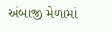અંબાજી મેળામાં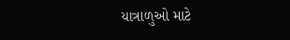યાત્રાળુઓ માટે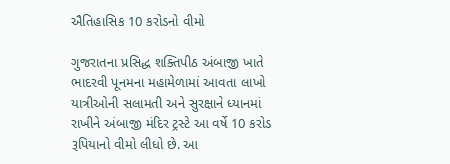ઐતિહાસિક 10 કરોડનો વીમો

ગુજરાતના પ્રસિદ્ધ શક્તિપીઠ અંબાજી ખાતે ભાદરવી પૂનમના મહામેળામાં આવતા લાખો યાત્રીઓની સલામતી અને સુરક્ષાને ધ્યાનમાં રાખીને અંબાજી મંદિર ટ્રસ્ટે આ વર્ષે 10 કરોડ રૂપિયાનો વીમો લીધો છે. આ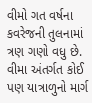વીમો ગત વર્ષના કવરેજની તુલનામાં ત્રણ ગણો વધુ છે. વીમા અંતર્ગત કોઈ પણ યાત્રાળુનો માર્ગ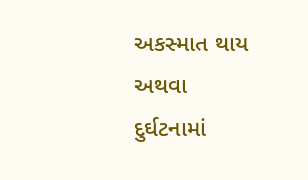અકસ્માત થાય અથવા દુર્ઘટનામાં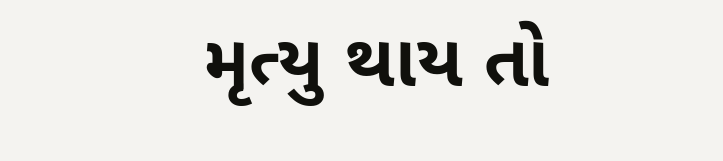મૃત્યુ થાય તો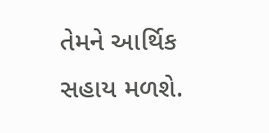તેમને આર્થિક સહાય મળશે.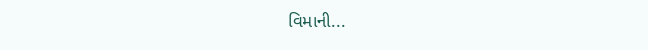વિમાની...